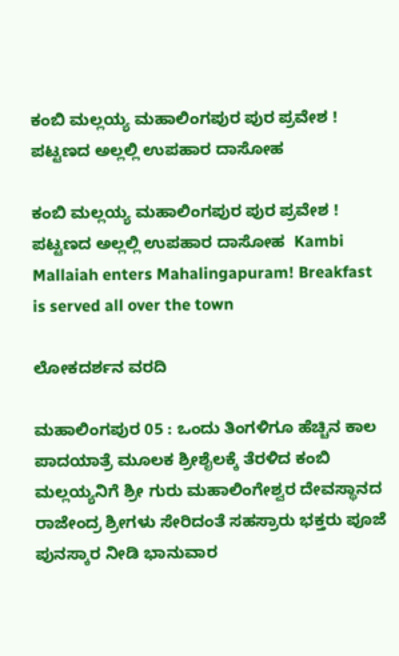ಕಂಬಿ ಮಲ್ಲಯ್ಯ ಮಹಾಲಿಂಗಪುರ ಪುರ ಪ್ರವೇಶ ! ಪಟ್ಟಣದ ಅಲ್ಲಲ್ಲಿ ಉಪಹಾರ ದಾಸೋಹ

ಕಂಬಿ ಮಲ್ಲಯ್ಯ ಮಹಾಲಿಂಗಪುರ ಪುರ ಪ್ರವೇಶ ! ಪಟ್ಟಣದ ಅಲ್ಲಲ್ಲಿ ಉಪಹಾರ ದಾಸೋಹ  Kambi Mallaiah enters Mahalingapuram! Breakfast is served all over the town

ಲೋಕದರ್ಶನ ವರದಿ

ಮಹಾಲಿಂಗಪುರ 05 : ಒಂದು ತಿಂಗಳಿಗೂ ಹೆಚ್ಚಿನ ಕಾಲ ಪಾದಯಾತ್ರೆ ಮೂಲಕ ಶ್ರೀಶೈಲಕ್ಕೆ ತೆರಳಿದ ಕಂಬಿ ಮಲ್ಲಯ್ಯನಿಗೆ ಶ್ರೀ ಗುರು ಮಹಾಲಿಂಗೇಶ್ವರ ದೇವಸ್ಥಾನದ ರಾಜೇಂದ್ರ ಶ್ರೀಗಳು ಸೇರಿದಂತೆ ಸಹಸ್ರಾರು ಭಕ್ತರು ಪೂಜೆ ಪುನಸ್ಕಾರ ನೀಡಿ ಭಾನುವಾರ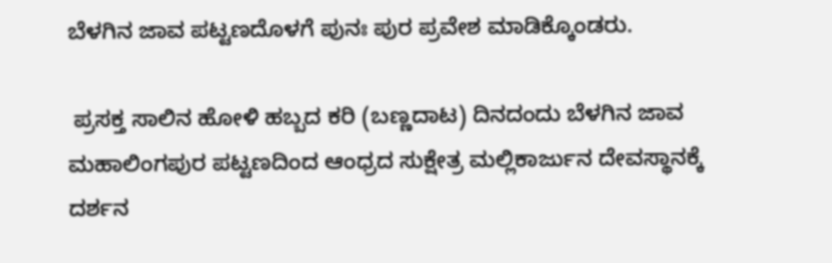ಬೆಳಗಿನ ಜಾವ ಪಟ್ಟಣದೊಳಗೆ ಪುನಃ ಪುರ ಪ್ರವೇಶ ಮಾಡಿಕ್ಕೊಂಡರು.

 ಪ್ರಸಕ್ತ ಸಾಲಿನ ಹೋಳಿ ಹಬ್ಬದ ಕರಿ (ಬಣ್ಣದಾಟ) ದಿನದಂದು ಬೆಳಗಿನ ಜಾವ ಮಹಾಲಿಂಗಪುರ ಪಟ್ಟಣದಿಂದ ಆಂಧ್ರದ ಸುಕ್ಷೇತ್ರ ಮಲ್ಲಿಕಾರ್ಜುನ ದೇವಸ್ಥಾನಕ್ಕೆ ದರ್ಶನ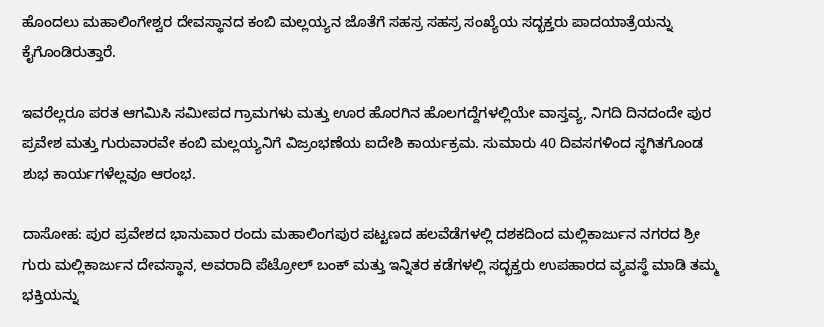ಹೊಂದಲು ಮಹಾಲಿಂಗೇಶ್ವರ ದೇವಸ್ಥಾನದ ಕಂಬಿ ಮಲ್ಲಯ್ಯನ ಜೊತೆಗೆ ಸಹಸ್ರ ಸಹಸ್ರ ಸಂಖ್ಯೆಯ ಸದ್ಭಕ್ತರು ಪಾದಯಾತ್ರೆಯನ್ನು ಕೈಗೊಂಡಿರುತ್ತಾರೆ.

ಇವರೆಲ್ಲರೂ ಪರತ ಆಗಮಿಸಿ ಸಮೀಪದ ಗ್ರಾಮಗಳು ಮತ್ತು ಊರ ಹೊರಗಿನ ಹೊಲಗದ್ದೆಗಳಲ್ಲಿಯೇ ವಾಸ್ತವ್ಯ, ನಿಗದಿ ದಿನದಂದೇ ಪುರ ಪ್ರವೇಶ ಮತ್ತು ಗುರುವಾರವೇ ಕಂಬಿ ಮಲ್ಲಯ್ಯನಿಗೆ ವಿಜ್ರಂಭಣೆಯ ಐದೇಶಿ ಕಾರ್ಯಕ್ರಮ. ಸುಮಾರು 40 ದಿವಸಗಳಿಂದ ಸ್ಥಗಿತಗೊಂಡ ಶುಭ ಕಾರ್ಯಗಳೆಲ್ಲವೂ ಆರಂಭ.

ದಾಸೋಹ: ಪುರ ಪ್ರವೇಶದ ಭಾನುವಾರ ರಂದು ಮಹಾಲಿಂಗಪುರ ಪಟ್ಟಣದ ಹಲವೆಡೆಗಳಲ್ಲಿ ದಶಕದಿಂದ ಮಲ್ಲಿಕಾರ್ಜುನ ನಗರದ ಶ್ರೀ ಗುರು ಮಲ್ಲಿಕಾರ್ಜುನ ದೇವಸ್ಥಾನ, ಅವರಾದಿ ಪೆಟ್ರೋಲ್ ಬಂಕ್ ಮತ್ತು ಇನ್ನಿತರ ಕಡೆಗಳಲ್ಲಿ ಸದ್ಭಕ್ತರು ಉಪಹಾರದ ವ್ಯವಸ್ಥೆ ಮಾಡಿ ತಮ್ಮ ಭಕ್ತಿಯನ್ನು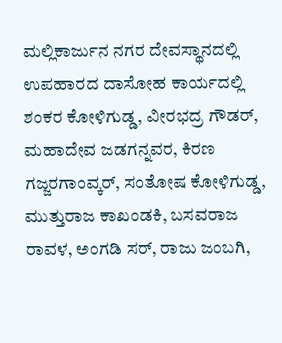ಮಲ್ಲಿಕಾರ್ಜುನ ನಗರ ದೇವಸ್ಥಾನದಲ್ಲಿ ಉಪಹಾರದ ದಾಸೋಹ ಕಾರ್ಯದಲ್ಲಿ ಶಂಕರ ಕೋಳಿಗುಡ್ಡ, ವೀರಭದ್ರ ಗೌಡರ್, ಮಹಾದೇವ ಜಡಗನ್ನವರ, ಕಿರಣ ಗಜ್ಜರಗಾಂವ್ಕರ್, ಸಂತೋಷ ಕೋಳಿಗುಡ್ಡ, ಮುತ್ತುರಾಜ ಕಾಖಂಡಕಿ, ಬಸವರಾಜ ರಾವಳ, ಅಂಗಡಿ ಸರ್, ರಾಜು ಜಂಬಗಿ,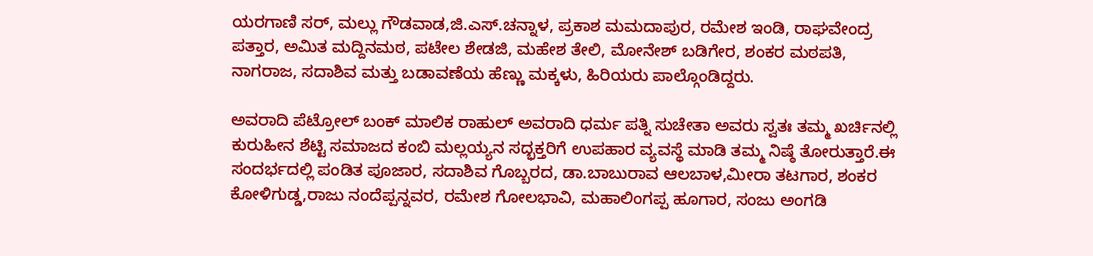ಯರಗಾಣಿ ಸರ್, ಮಲ್ಲು ಗೌಡವಾಡ,ಜಿ.ಎಸ್‌.ಚನ್ನಾಳ, ಪ್ರಕಾಶ ಮಮದಾಪುರ, ರಮೇಶ ಇಂಡಿ, ರಾಘವೇಂದ್ರ ಪತ್ತಾರ, ಅಮಿತ ಮದ್ದಿನಮಠ, ಪಟೇಲ ಶೇಡಜಿ, ಮಹೇಶ ತೇಲಿ, ಮೋನೇಶ್ ಬಡಿಗೇರ, ಶಂಕರ ಮಠಪತಿ, ನಾಗರಾಜ, ಸದಾಶಿವ ಮತ್ತು ಬಡಾವಣೆಯ ಹೆಣ್ಣು ಮಕ್ಕಳು, ಹಿರಿಯರು ಪಾಲ್ಗೊಂಡಿದ್ದರು.

ಅವರಾದಿ ಪೆಟ್ರೋಲ್ ಬಂಕ್ ಮಾಲಿಕ ರಾಹುಲ್ ಅವರಾದಿ ಧರ್ಮ ಪತ್ನಿ ಸುಚೇತಾ ಅವರು ಸ್ವತಃ ತಮ್ಮ ಖರ್ಚಿನಲ್ಲಿ ಕುರುಹೀನ ಶೆಟ್ಟಿ ಸಮಾಜದ ಕಂಬಿ ಮಲ್ಲಯ್ಯನ ಸದ್ಭಕ್ತರಿಗೆ ಉಪಹಾರ ವ್ಯವಸ್ಥೆ ಮಾಡಿ ತಮ್ಮ ನಿಷ್ಠೆ ತೋರುತ್ತಾರೆ.ಈ ಸಂದರ್ಭದಲ್ಲಿ ಪಂಡಿತ ಪೂಜಾರ, ಸದಾಶಿವ ಗೊಬ್ಬರದ, ಡಾ.ಬಾಬುರಾವ ಆಲಬಾಳ,ಮೀರಾ ತಟಗಾರ, ಶಂಕರ ಕೋಳಿಗುಡ್ಡ,ರಾಜು ನಂದೆಪ್ಪನ್ನವರ, ರಮೇಶ ಗೋಲಭಾವಿ, ಮಹಾಲಿಂಗಪ್ಪ ಹೂಗಾರ, ಸಂಜು ಅಂಗಡಿ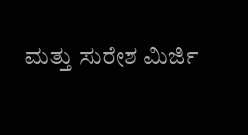ಮತ್ತು ಸುರೇಶ ಮಿರ್ಜಿ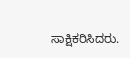ಸಾಕ್ಷಿಕರಿಸಿದರು.